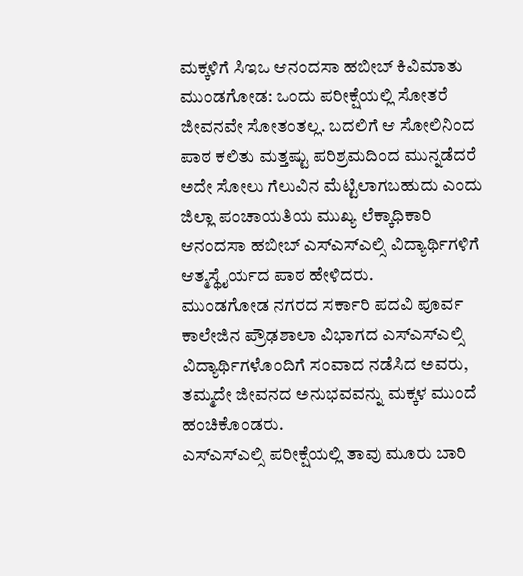ಮಕ್ಕಳಿಗೆ ಸಿಇಒ ಆನಂದಸಾ ಹಬೀಬ್ ಕಿವಿಮಾತು
ಮುಂಡಗೋಡ: ಒಂದು ಪರೀಕ್ಷೆಯಲ್ಲಿ ಸೋತರೆ ಜೀವನವೇ ಸೋತಂತಲ್ಲ. ಬದಲಿಗೆ ಆ ಸೋಲಿನಿಂದ ಪಾಠ ಕಲಿತು ಮತ್ತಷ್ಟು ಪರಿಶ್ರಮದಿಂದ ಮುನ್ನಡೆದರೆ ಅದೇ ಸೋಲು ಗೆಲುವಿನ ಮೆಟ್ಟಿಲಾಗಬಹುದು ಎಂದು ಜಿಲ್ಲಾ ಪಂಚಾಯತಿಯ ಮುಖ್ಯ ಲೆಕ್ಕಾಧಿಕಾರಿ ಆನಂದಸಾ ಹಬೀಬ್ ಎಸ್ಎಸ್ಎಲ್ಸಿ ವಿದ್ಯಾರ್ಥಿಗಳಿಗೆ ಆತ್ಮಸ್ಥೈರ್ಯದ ಪಾಠ ಹೇಳಿದರು.
ಮುಂಡಗೋಡ ನಗರದ ಸರ್ಕಾರಿ ಪದವಿ ಪೂರ್ವ ಕಾಲೇಜಿನ ಪ್ರೌಢಶಾಲಾ ವಿಭಾಗದ ಎಸ್ಎಸ್ಎಲ್ಸಿ ವಿದ್ಯಾರ್ಥಿಗಳೊಂದಿಗೆ ಸಂವಾದ ನಡೆಸಿದ ಅವರು, ತಮ್ಮದೇ ಜೀವನದ ಅನುಭವವನ್ನು ಮಕ್ಕಳ ಮುಂದೆ ಹಂಚಿಕೊಂಡರು.
ಎಸ್ಎಸ್ಎಲ್ಸಿ ಪರೀಕ್ಷೆಯಲ್ಲಿ ತಾವು ಮೂರು ಬಾರಿ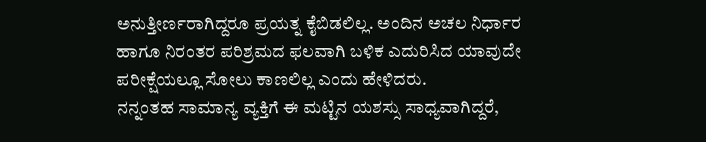ಅನುತ್ತೀರ್ಣರಾಗಿದ್ದರೂ ಪ್ರಯತ್ನ ಕೈಬಿಡಲಿಲ್ಲ. ಅಂದಿನ ಅಚಲ ನಿರ್ಧಾರ ಹಾಗೂ ನಿರಂತರ ಪರಿಶ್ರಮದ ಫಲವಾಗಿ ಬಳಿಕ ಎದುರಿಸಿದ ಯಾವುದೇ ಪರೀಕ್ಷೆಯಲ್ಲೂ ಸೋಲು ಕಾಣಲಿಲ್ಲ ಎಂದು ಹೇಳಿದರು.
ನನ್ನಂತಹ ಸಾಮಾನ್ಯ ವ್ಯಕ್ತಿಗೆ ಈ ಮಟ್ಟಿನ ಯಶಸ್ಸು ಸಾಧ್ಯವಾಗಿದ್ದರೆ,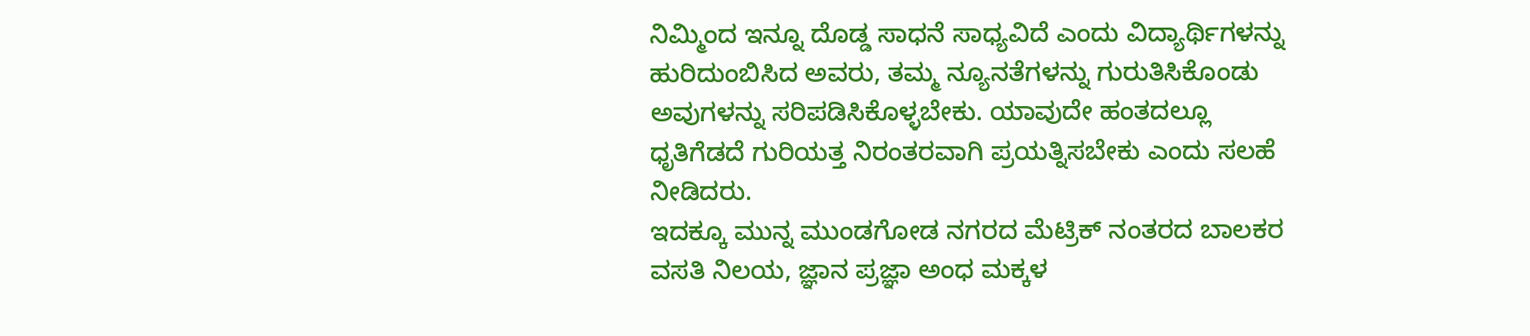ನಿಮ್ಮಿಂದ ಇನ್ನೂ ದೊಡ್ಡ ಸಾಧನೆ ಸಾಧ್ಯವಿದೆ ಎಂದು ವಿದ್ಯಾರ್ಥಿಗಳನ್ನು ಹುರಿದುಂಬಿಸಿದ ಅವರು, ತಮ್ಮ ನ್ಯೂನತೆಗಳನ್ನು ಗುರುತಿಸಿಕೊಂಡು ಅವುಗಳನ್ನು ಸರಿಪಡಿಸಿಕೊಳ್ಳಬೇಕು. ಯಾವುದೇ ಹಂತದಲ್ಲೂ ಧೃತಿಗೆಡದೆ ಗುರಿಯತ್ತ ನಿರಂತರವಾಗಿ ಪ್ರಯತ್ನಿಸಬೇಕು ಎಂದು ಸಲಹೆ ನೀಡಿದರು.
ಇದಕ್ಕೂ ಮುನ್ನ ಮುಂಡಗೋಡ ನಗರದ ಮೆಟ್ರಿಕ್ ನಂತರದ ಬಾಲಕರ ವಸತಿ ನಿಲಯ, ಜ್ಞಾನ ಪ್ರಜ್ಞಾ ಅಂಧ ಮಕ್ಕಳ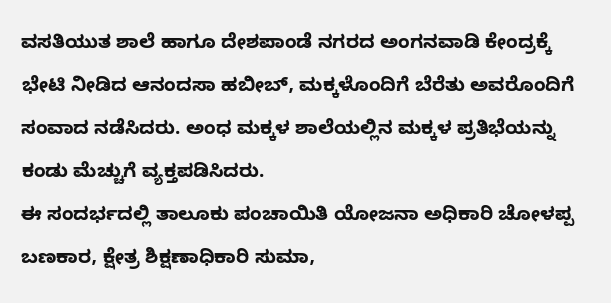ವಸತಿಯುತ ಶಾಲೆ ಹಾಗೂ ದೇಶಪಾಂಡೆ ನಗರದ ಅಂಗನವಾಡಿ ಕೇಂದ್ರಕ್ಕೆ ಭೇಟಿ ನೀಡಿದ ಆನಂದಸಾ ಹಬೀಬ್, ಮಕ್ಕಳೊಂದಿಗೆ ಬೆರೆತು ಅವರೊಂದಿಗೆ ಸಂವಾದ ನಡೆಸಿದರು. ಅಂಧ ಮಕ್ಕಳ ಶಾಲೆಯಲ್ಲಿನ ಮಕ್ಕಳ ಪ್ರತಿಭೆಯನ್ನು ಕಂಡು ಮೆಚ್ಚುಗೆ ವ್ಯಕ್ತಪಡಿಸಿದರು.
ಈ ಸಂದರ್ಭದಲ್ಲಿ ತಾಲೂಕು ಪಂಚಾಯಿತಿ ಯೋಜನಾ ಅಧಿಕಾರಿ ಚೋಳಪ್ಪ ಬಣಕಾರ, ಕ್ಷೇತ್ರ ಶಿಕ್ಷಣಾಧಿಕಾರಿ ಸುಮಾ,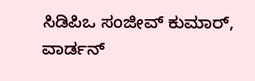ಸಿಡಿಪಿಒ ಸಂಜೀವ್ ಕುಮಾರ್, ವಾರ್ಡನ್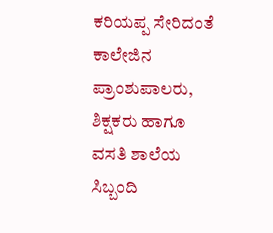ಕರಿಯಪ್ಪ ಸೇರಿದಂತೆ ಕಾಲೇಜಿನ ಪ್ರಾಂಶುಪಾಲರು, ಶಿಕ್ಷಕರು ಹಾಗೂ ವಸತಿ ಶಾಲೆಯ ಸಿಬ್ಬಂದಿ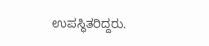ಉಪಸ್ಥಿತರಿದ್ದರು.